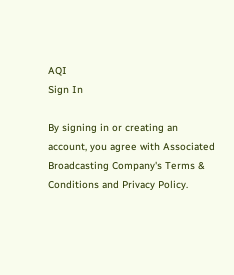AQI
Sign In

By signing in or creating an account, you agree with Associated Broadcasting Company's Terms & Conditions and Privacy Policy.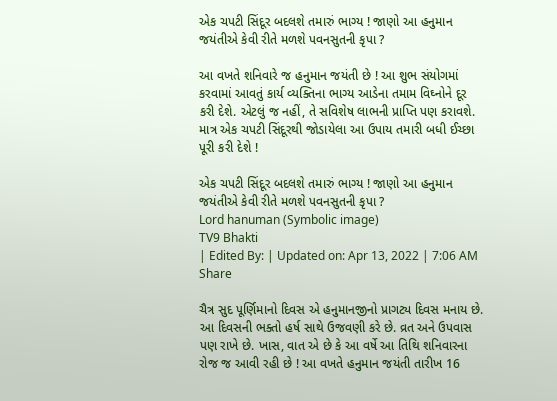એક ચપટી સિંદૂર બદલશે તમારું ભાગ્ય ! જાણો આ હનુમાન જયંતીએ કેવી રીતે મળશે પવનસુતની કૃપા ?

આ વખતે શનિવારે જ હનુમાન જયંતી છે ! આ શુભ સંયોગમાં કરવામાં આવતું કાર્ય વ્યક્તિના ભાગ્ય આડેના તમામ વિઘ્નોને દૂર કરી દેશે. એટલું જ નહીં, તે સવિશેષ લાભની પ્રાપ્તિ પણ કરાવશે. માત્ર એક ચપટી સિંદૂરથી જોડાયેલા આ ઉપાય તમારી બધી ઈચ્છા પૂરી કરી દેશે !

એક ચપટી સિંદૂર બદલશે તમારું ભાગ્ય ! જાણો આ હનુમાન જયંતીએ કેવી રીતે મળશે પવનસુતની કૃપા ?
Lord hanuman (Symbolic image)
TV9 Bhakti
| Edited By: | Updated on: Apr 13, 2022 | 7:06 AM
Share

ચૈત્ર સુદ પૂર્ણિમાનો દિવસ એ હનુમાનજીનો પ્રાગટ્ય દિવસ મનાય છે. આ દિવસની ભક્તો હર્ષ સાથે ઉજવણી કરે છે. વ્રત અને ઉપવાસ પણ રાખે છે. ખાસ, વાત એ છે કે આ વર્ષે આ તિથિ શનિવારના રોજ જ આવી રહી છે ! આ વખતે હનુમાન જયંતી તારીખ 16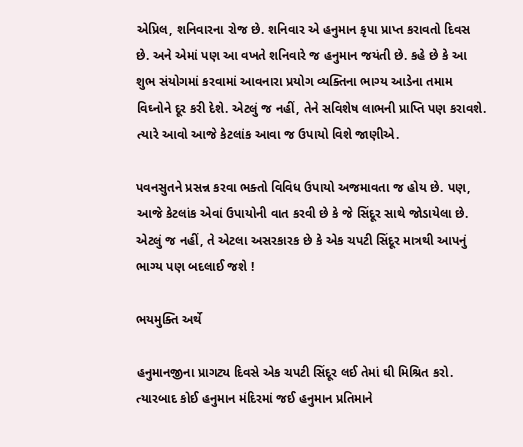એપ્રિલ, શનિવારના રોજ છે. શનિવાર એ હનુમાન કૃપા પ્રાપ્ત કરાવતો દિવસ છે. અને એમાં પણ આ વખતે શનિવારે જ હનુમાન જયંતી છે. કહે છે કે આ શુભ સંયોગમાં કરવામાં આવનારા પ્રયોગ વ્યક્તિના ભાગ્ય આડેના તમામ વિઘ્નોને દૂર કરી દેશે. એટલું જ નહીં, તેને સવિશેષ લાભની પ્રાપ્તિ પણ કરાવશે. ત્યારે આવો આજે કેટલાંક આવા જ ઉપાયો વિશે જાણીએ.

પવનસુતને પ્રસન્ન કરવા ભક્તો વિવિધ ઉપાયો અજમાવતા જ હોય છે. પણ, આજે કેટલાંક એવાં ઉપાયોની વાત કરવી છે કે જે સિંદૂર સાથે જોડાયેલા છે. એટલું જ નહીં, તે એટલા અસરકારક છે કે એક ચપટી સિંદૂર માત્રથી આપનું ભાગ્ય પણ બદલાઈ જશે !

ભયમુક્તિ અર્થે

હનુમાનજીના પ્રાગટ્ય દિવસે એક ચપટી સિંદૂર લઈ તેમાં ઘી મિશ્રિત કરો. ત્યારબાદ કોઈ હનુમાન મંદિરમાં જઈ હનુમાન પ્રતિમાને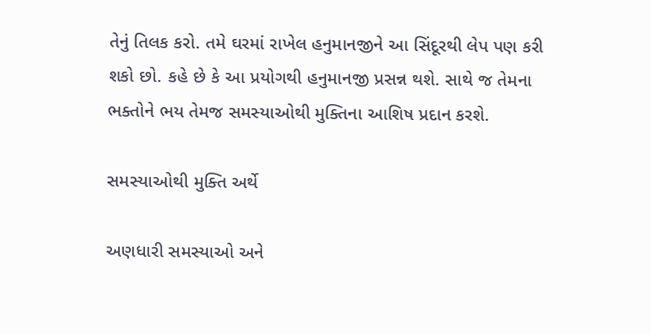તેનું તિલક કરો. તમે ઘરમાં રાખેલ હનુમાનજીને આ સિંદૂરથી લેપ પણ કરી શકો છો. કહે છે કે આ પ્રયોગથી હનુમાનજી પ્રસન્ન થશે. સાથે જ તેમના ભક્તોને ભય તેમજ સમસ્યાઓથી મુક્તિના આશિષ પ્રદાન કરશે.

સમસ્યાઓથી મુક્તિ અર્થે

અણધારી સમસ્યાઓ અને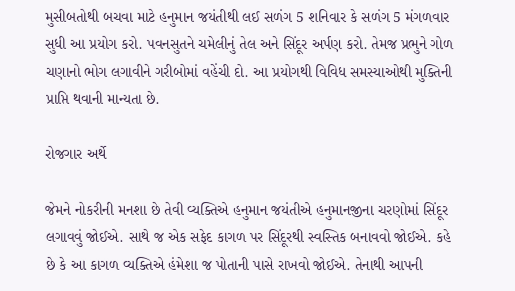મુસીબતોથી બચવા માટે હનુમાન જયંતીથી લઈ સળંગ 5 શનિવાર કે સળંગ 5 મંગળવાર સુધી આ પ્રયોગ કરો. પવનસુતને ચમેલીનું તેલ અને સિંદૂર અર્પણ કરો. તેમજ પ્રભુને ગોળ ચણાનો ભોગ લગાવીને ગરીબોમાં વહેંચી દો. આ પ્રયોગથી વિવિધ સમસ્યાઓથી મુક્તિની પ્રાપ્તિ થવાની માન્યતા છે.

રોજગાર અર્થે

જેમને નોકરીની મનશા છે તેવી વ્યક્તિએ હનુમાન જયંતીએ હનુમાનજીના ચરણોમાં સિંદૂર લગાવવું જોઈએ. સાથે જ એક સફેદ કાગળ પર સિંદૂરથી સ્વસ્તિક બનાવવો જોઈએ. કહે છે કે આ કાગળ વ્યક્તિએ હંમેશા જ પોતાની પાસે રાખવો જોઈએ. તેનાથી આપની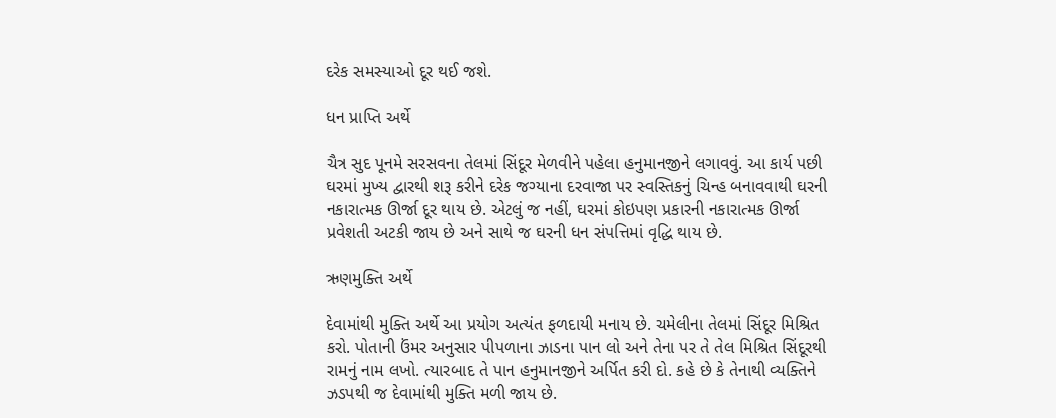દરેક સમસ્યાઓ દૂર થઈ જશે.

ધન પ્રાપ્તિ અર્થે

ચૈત્ર સુદ પૂનમે સરસવના તેલમાં સિંદૂર મેળવીને પહેલા હનુમાનજીને લગાવવું. આ કાર્ય પછી ઘરમાં મુખ્ય દ્વારથી શરૂ કરીને દરેક જગ્યાના દરવાજા પર સ્વસ્તિકનું ચિન્હ બનાવવાથી ઘરની નકારાત્મક ઊર્જા દૂર થાય છે. એટલું જ નહીં, ઘરમાં કોઇપણ પ્રકારની નકારાત્મક ઊર્જા પ્રવેશતી અટકી જાય છે અને સાથે જ ઘરની ધન સંપત્તિમાં વૃદ્ધિ થાય છે.

ઋણમુક્તિ અર્થે

દેવામાંથી મુક્તિ અર્થે આ પ્રયોગ અત્યંત ફળદાયી મનાય છે. ચમેલીના તેલમાં સિંદૂર મિશ્રિત કરો. પોતાની ઉંમર અનુસાર પીપળાના ઝાડના પાન લો અને તેના પર તે તેલ મિશ્રિત સિંદૂરથી રામનું નામ લખો. ત્યારબાદ તે પાન હનુમાનજીને અર્પિત કરી દો. કહે છે કે તેનાથી વ્યક્તિને ઝડપથી જ દેવામાંથી મુક્તિ મળી જાય છે.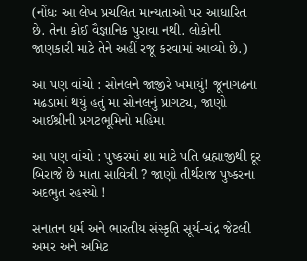(નોંધઃ આ લેખ પ્રચલિત માન્યતાઓ પર આધારિત છે. તેના કોઈ વૈજ્ઞાનિક પુરાવા નથી. લોકોની જાણકારી માટે તેને અહીં રજૂ કરવામાં આવ્યો છે.)

આ પણ વાંચો : સોનલને જાજીરે ખમાયું! જૂનાગઢના મઢડામાં થયું હતું મા સોનલનું પ્રાગટ્ય, જાણો આઈશ્રીની પ્રગટભૂમિનો મહિમા

આ પણ વાંચો : પુષ્કરમાં શા માટે પતિ બ્રહ્માજીથી દૂર બિરાજે છે માતા સાવિત્રી ? જાણો તીર્થરાજ પુષ્કરના અદભુત રહસ્યો !

સનાતન ધર્મ અને ભારતીય સંસ્કૃતિ સૂર્ય-ચંદ્ર જેટલી અમર અને અમિટ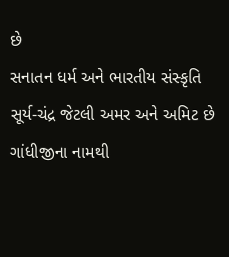છે
સનાતન ધર્મ અને ભારતીય સંસ્કૃતિ સૂર્ય-ચંદ્ર જેટલી અમર અને અમિટ છે
ગાંધીજીના નામથી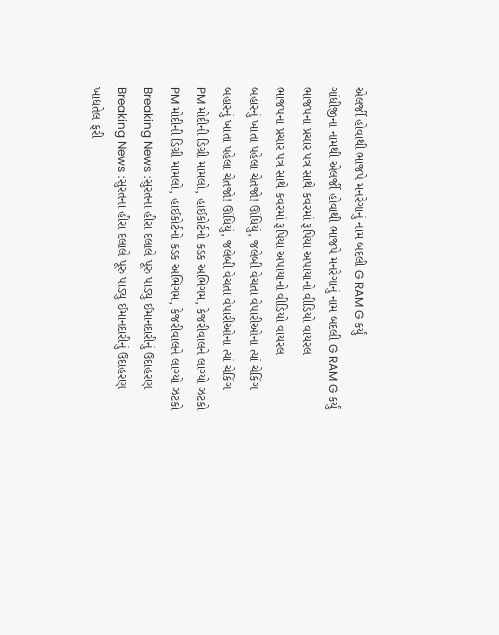એલર્જી હોવાથી ભાજપે મનરેગાનું નામ બદલી G RAM G કર્યું
ગાંધીજીના નામથી એલર્જી હોવાથી ભાજપે મનરેગાનું નામ બદલી G RAM G કર્યું
ભાજપના પ્રચાર પત્ર સાથે કવરમાં રૂપિયા અપાયાનો વીડિયો વાયરલ
ભાજપના પ્રચાર પત્ર સાથે કવરમાં રૂપિયા અપાયાનો વીડિયો વાયરલ
બહારનું ખાતા પહેલા ચેતજો! ઊંધિયું, જલેબી વેચતા વેપારીઓના ત્યાં ચેકિંગ
બહારનું ખાતા પહેલા ચેતજો! ઊંધિયું, જલેબી વેચતા વેપારીઓના ત્યાં ચેકિંગ
PM મોદીની ડિગ્રી મામલો, હાઈકોર્ટનો કડક અભિગમ, કેજરીવાલને લાગ્યો ઝટકો
PM મોદીની ડિગ્રી મામલો, હાઈકોર્ટનો કડક અભિગમ, કેજરીવાલને લાગ્યો ઝટકો
Breaking News :સુરતના હીરા દલાલે પૂરુ પાડ્યુ ઈમાનદારીનું ઉદાહરણ
Breaking News :સુરતના હીરા દલાલે પૂરુ પાડ્યુ ઈમાનદારીનું ઉદાહરણ
ખાદ્યતેલ ફરી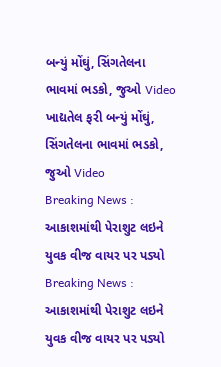બન્યું મોંઘું, સિંગતેલના ભાવમાં ભડકો, જુઓ Video
ખાદ્યતેલ ફરી બન્યું મોંઘું, સિંગતેલના ભાવમાં ભડકો, જુઓ Video
Breaking News : આકાશમાંથી પેરાશુટ લઇને યુવક વીજ વાયર પર પડ્યો
Breaking News : આકાશમાંથી પેરાશુટ લઇને યુવક વીજ વાયર પર પડ્યો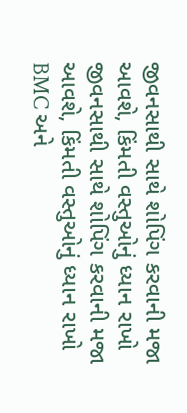જીવનસાથી સાથે શોપિંગ કરવાની મજા આવશે, કિંમતી વસ્તુઓનું ધ્યાન રાખો
જીવનસાથી સાથે શોપિંગ કરવાની મજા આવશે, કિંમતી વસ્તુઓનું ધ્યાન રાખો
BMC અને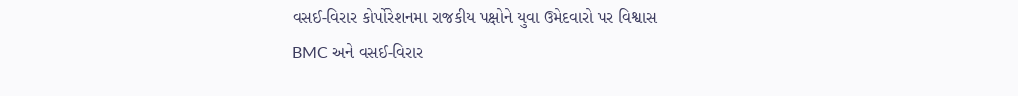વસઈ-વિરાર કોર્પોરેશનમા રાજકીય પક્ષોને યુવા ઉમેદવારો પર વિશ્વાસ
BMC અને વસઈ-વિરાર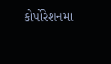કોર્પોરેશનમા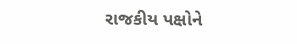રાજકીય પક્ષોને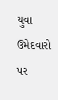યુવા ઉમેદવારો પર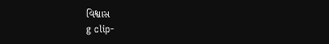વિશ્વાસ
g clip-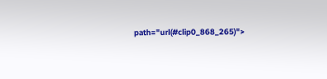path="url(#clip0_868_265)">